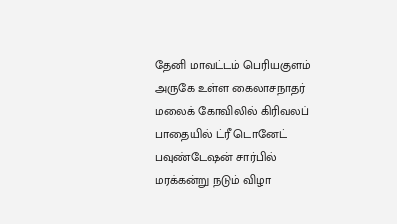தேனி மாவட்டம் பெரியகுளம் அருகே உள்ள கைலாசநாதர் மலைக் கோவிலில் கிரிவலப் பாதையில் ட்ரீ டொனேட் பவுண்டேஷன் சார்பில் மரக்கன்று நடும் விழா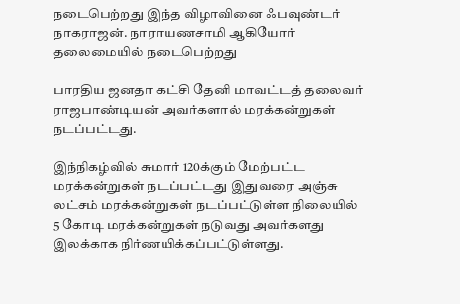நடைபெற்றது இந்த விழாவினை ஃபவுண்டர் நாகராஜன். நாராயணசாமி ஆகியோர் தலைமையில் நடைபெற்றது

பாரதிய ஜனதா கட்சி தேனி மாவட்டத் தலைவர் ராஜபாண்டியன் அவர்களால் மரக்கன்றுகள் நடப்பட்டது.

இந்நிகழ்வில் சுமார் 120க்கும் மேற்பட்ட மரக்கன்றுகள் நடப்பட்டது இதுவரை அஞ்சு லட்சம் மரக்கன்றுகள் நடப்பட்டுள்ள நிலையில் 5 கோடி மரக்கன்றுகள் நடுவது அவர்களது இலக்காக நிர்ணயிக்கப்பட்டுள்ளது.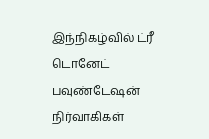இந்நிகழ்வில் ட்ரீ டொனேட் பவுண்டேஷன் நிர்வாகிகள்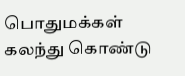பொதுமக்கள் கலந்து கொண்டு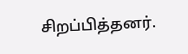சிறப்பித்தனர்.